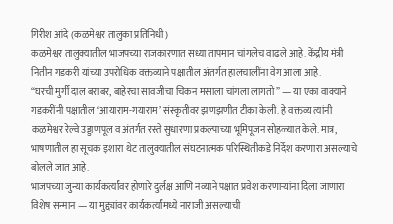गिरीश आंदे (कळमेश्वर तालुका प्रतिनिधी)
कळमेश्वर तालुक्यातील भाजपच्या राजकारणात सध्या तापमान चांगलेच वाढले आहे. केंद्रीय मंत्री नितीन गडकरी यांच्या उपरोधिक वक्तव्याने पक्षातील अंतर्गत हालचालींना वेग आला आहे.
“घरची मुर्गी दाल बराबर, बाहेरचा सावजीचा चिकन मसाला चांगला लागतो” — या एका वाक्याने गडकरींनी पक्षातील ‘आयाराम-गयाराम’ संस्कृतीवर झणझणीत टीका केली. हे वक्तव्य त्यांनी कळमेश्वर रेल्वे उड्डाणपूल व अंतर्गत रस्ते सुधारणा प्रकल्पाच्या भूमिपूजन सोहळ्यात केले. मात्र, भाषणातील हा सूचक इशारा थेट तालुक्यातील संघटनात्मक परिस्थितीकडे निर्देश करणारा असल्याचे बोलले जात आहे.
भाजपच्या जुन्या कार्यकर्त्यांवर होणारे दुर्लक्ष आणि नव्याने पक्षात प्रवेश करणाऱ्यांना दिला जाणारा विशेष सन्मान — या मुद्द्यांवर कार्यकर्त्यांमध्ये नाराजी असल्याची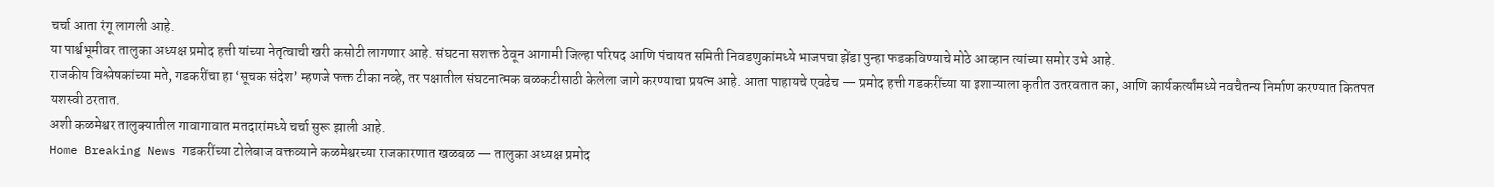चर्चा आता रंगू लागली आहे.
या पार्श्वभूमीवर तालुका अध्यक्ष प्रमोद हत्ती यांच्या नेतृत्वाची खरी कसोटी लागणार आहे. संघटना सशक्त ठेवून आगामी जिल्हा परिषद आणि पंचायत समिती निवडणुकांमध्ये भाजपचा झेंडा पुन्हा फडकविण्याचे मोठे आव्हान त्यांच्या समोर उभे आहे.
राजकीय विश्लेषकांच्या मते, गडकरींचा हा ‘सूचक संदेश’ म्हणजे फक्त टीका नव्हे, तर पक्षातील संघटनात्मक बळकटीसाठी केलेला जागे करण्याचा प्रयत्न आहे. आता पाहायचे एवढेच — प्रमोद हत्ती गडकरींच्या या इशाऱ्याला कृतीत उतरवतात का, आणि कार्यकर्त्यांमध्ये नवचैतन्य निर्माण करण्यात कितपत यशस्वी ठरतात.
अशी कळमेश्वर तालुक्यातील गावागावात मतदारांमध्ये चर्चा सुरू झाली आहे.
Home Breaking News गडकरींच्या टोलेबाज वक्तव्याने कळमेश्वरच्या राजकारणात खळबळ — तालुका अध्यक्ष प्रमोद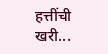हत्तींची खरी...